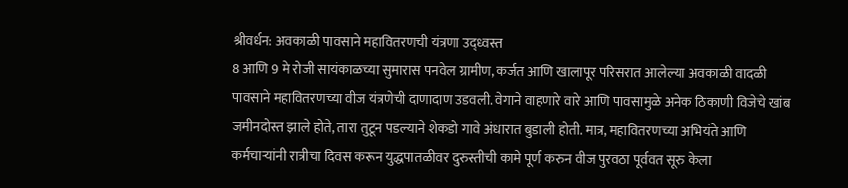श्रीवर्धन: अवकाळी पावसाने महावितरणची यंत्रणा उद्ध्वस्त
8 आणि 9 मे रोजी सायंकाळच्या सुमारास पनवेल ग्रामीण, कर्जत आणि खालापूर परिसरात आलेल्या अवकाळी वादळी पावसाने महावितरणच्या वीज यंत्रणेची दाणादाण उडवली. वेगाने वाहणारे वारे आणि पावसामुळे अनेक ठिकाणी विजेचे खांब जमीनदोस्त झाले होते, तारा तुटून पडल्याने शेकडो गावे अंधारात बुडाली होती. मात्र, महावितरणच्या अभियंते आणि कर्मचाऱ्यांनी रात्रीचा दिवस करून युद्धपातळीवर दुरुस्तीची कामे पूर्ण करुन वीज पुरवठा पूर्ववत सूरु केला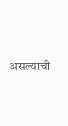असल्याची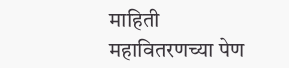माहिती महावितरणच्या पेण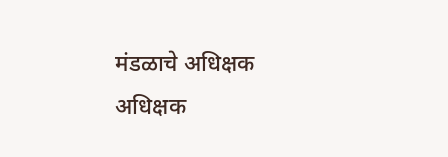मंडळाचे अधिक्षक अधिक्षक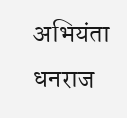अभियंता धनराज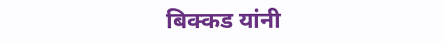बिक्कड यांनी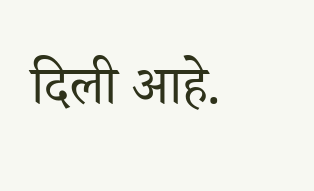दिली आहे.